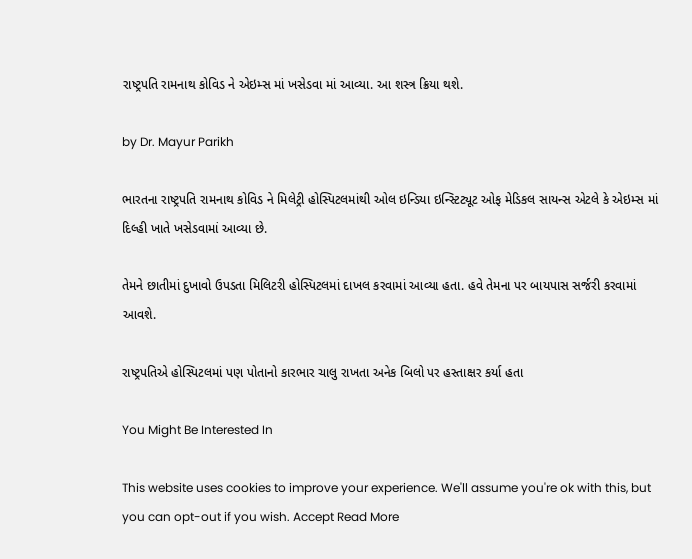રાષ્ટ્રપતિ રામનાથ કોવિડ ને એઇમ્સ માં ખસેડવા માં આવ્યા. આ શસ્ત્ર ક્રિયા થશે.

by Dr. Mayur Parikh

ભારતના રાષ્ટ્રપતિ રામનાથ કોવિડ ને મિલેટ્રી હોસ્પિટલમાંથી ઓલ ઇન્ડિયા ઇન્સ્ટિટ્યૂટ ઓફ મેડિકલ સાયન્સ એટલે કે એઇમ્સ માં દિલ્હી ખાતે ખસેડવામાં આવ્યા છે.

તેમને છાતીમાં દુખાવો ઉપડતા મિલિટરી હોસ્પિટલમાં દાખલ કરવામાં આવ્યા હતા. હવે તેમના પર બાયપાસ સર્જરી કરવામાં આવશે.

રાષ્ટ્રપતિએ હોસ્પિટલમાં પણ પોતાનો કારભાર ચાલુ રાખતા અનેક બિલો પર હસ્તાક્ષર કર્યા હતા

You Might Be Interested In

This website uses cookies to improve your experience. We'll assume you're ok with this, but you can opt-out if you wish. Accept Read More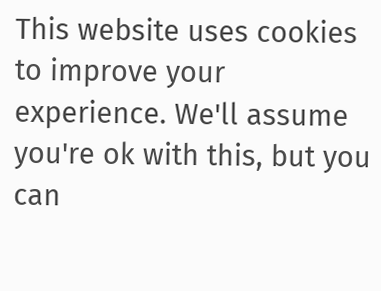This website uses cookies to improve your experience. We'll assume you're ok with this, but you can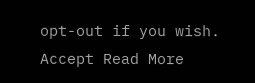opt-out if you wish. Accept Read More